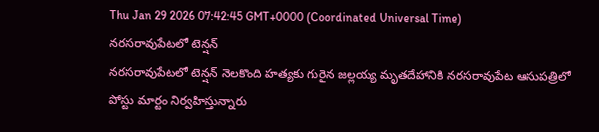Thu Jan 29 2026 07:42:45 GMT+0000 (Coordinated Universal Time)
నరసరావుపేటలో టెన్షన్
నరసరావుపేటలో టెన్షన్ నెలకొంది హత్యకు గురైన జల్లయ్య మృతదేహానికి నరసరావుపేట ఆసుపత్రిలో పోస్టు మార్టం నిర్వహిస్తున్నారు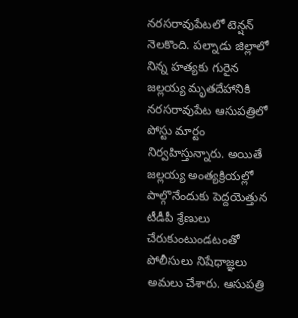నరసరావుపేటలో టెన్షన్ నెలకొంది. పల్నాడు జిల్లాలో నిన్న హత్యకు గురైన జల్లయ్య మృతదేహానికి నరసరావుపేట ఆసుపత్రిలో పోస్టు మార్టం నిర్వహిస్తున్నారు. అయితే జల్లయ్య అంత్యక్రియల్లో పాల్గొనేందుకు పెద్దయెత్తున టీడీపీ శ్రేణులు చేరుకుంటుండటంతో పోలీసులు నిషేధాజ్ఞలు అమలు చేశారు. ఆసుపత్రి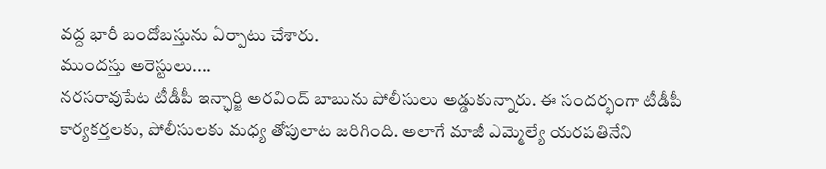వద్ద భారీ బందోబస్తును ఏర్పాటు చేశారు.
ముందస్తు అరెస్టులు....
నరసరావుపేట టీడీపీ ఇన్ఛార్జి అరవింద్ బాబును పోలీసులు అడ్డుకున్నారు. ఈ సందర్భంగా టీడీపీ కార్యకర్తలకు, పోలీసులకు మధ్య తోపులాట జరిగింది. అలాగే మాజీ ఎమ్మెల్యే యరపతినేని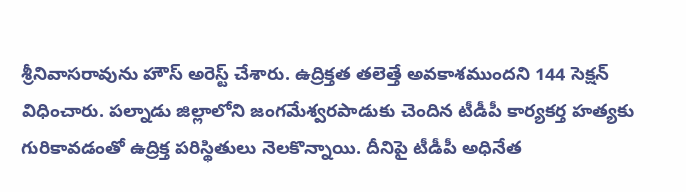శ్రీనివాసరావును హౌస్ అరెస్ట్ చేశారు. ఉద్రిక్తత తలెత్తే అవకాశముందని 144 సెక్షన్ విధించారు. పల్నాడు జిల్లాలోని జంగమేశ్వరపాడుకు చెందిన టీడీపీ కార్యకర్త హత్యకు గురికావడంతో ఉద్రిక్త పరిస్థితులు నెలకొన్నాయి. దీనిపై టీడీపీ అధినేత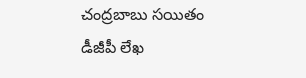చంద్రబాబు సయితం డీజీపీ లేఖ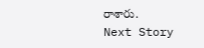రాశారు.
Next Story